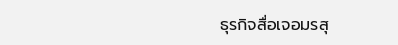ธุรกิจสื่อเจอมรสุ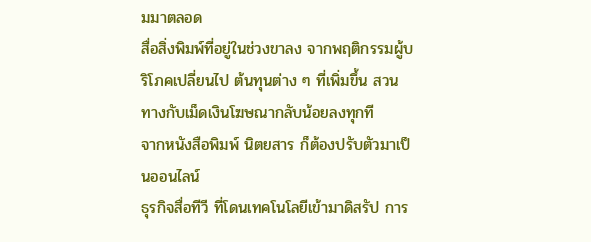มมาตลอด
สื่อสิ่งพิมพ์ที่อยู่ในช่วงขาลง จากพฤติกรรมผู้บริโภคเปลี่ยนไป ต้นทุนต่าง ๆ ที่เพิ่มขึ้น สวนทางกับเม็ดเงินโฆษณากลับน้อยลงทุกที
จากหนังสือพิมพ์ นิตยสาร ก็ต้องปรับตัวมาเป็นออนไลน์
ธุรกิจสื่อทีวี ที่โดนเทคโนโลยีเข้ามาดิสรัป การ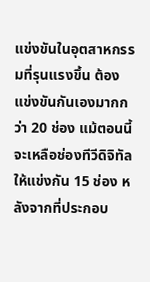แข่งขันในอุตสาหกรรมที่รุนแรงขึ้น ต้องแข่งขันกันเองมากกว่า 20 ช่อง แม้ตอนนี้จะเหลือช่องทีวีดิจิทัลให้แข่งกัน 15 ช่อง หลังจากที่ประกอบ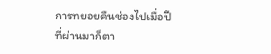การทยอยคืนช่องไปเมื่อปีที่ผ่านมาก็ตา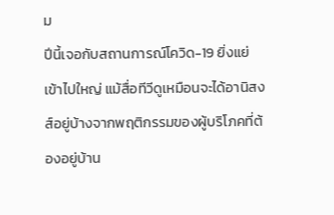ม
ปีนี้เจอกับสถานการณ์โควิด-19 ยิ่งแย่เข้าไปใหญ่ แม้สื่อทีวีดูเหมือนจะได้อานิสงส์อยู่บ้างจากพฤติกรรมของผู้บริโภคที่ต้องอยู่บ้าน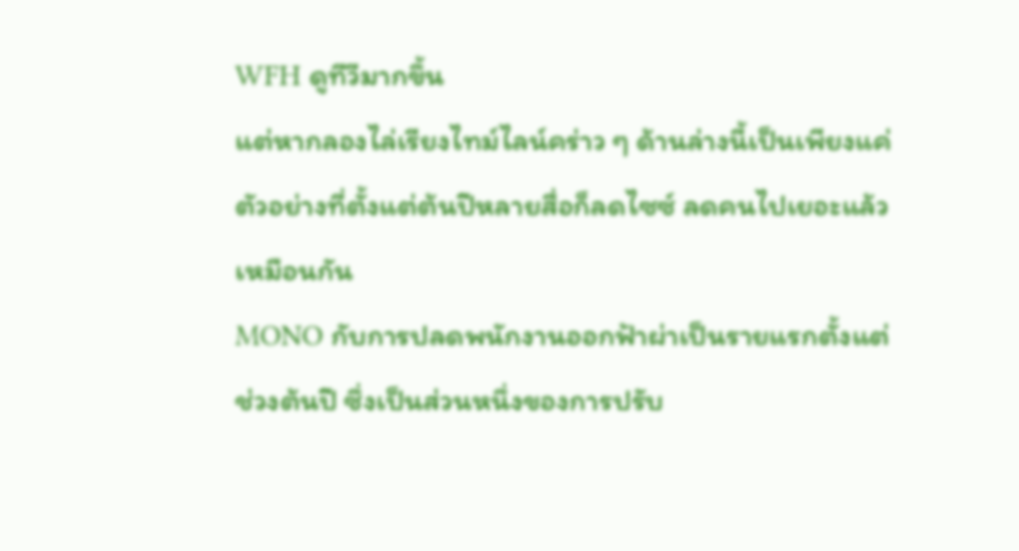WFH ดูทีวีมากขึ้น
แต่หากลองไล่เรียงไทม์ไลน์คร่าว ๆ ด้านล่างนี้เป็นเพียงแค่ตัวอย่างที่ตั้งแต่ต้นปีหลายสื่อก็ลดไซซ์ ลดคนไปเยอะแล้วเหมือนกัน
MONO กับการปลดพนักงานออกฟ้าผ่าเป็นรายแรกตั้งแต่ช่วงต้นปี ซึ่งเป็นส่วนหนึ่งของการปรับ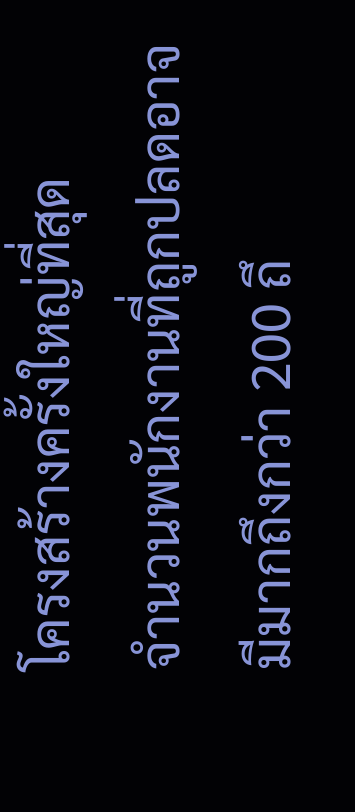โครงสร้างครั้งใหญ่ที่สุด
จำนวนพนักงานที่ถูกปลดอาจมีมากถึงกว่า 200 ถึ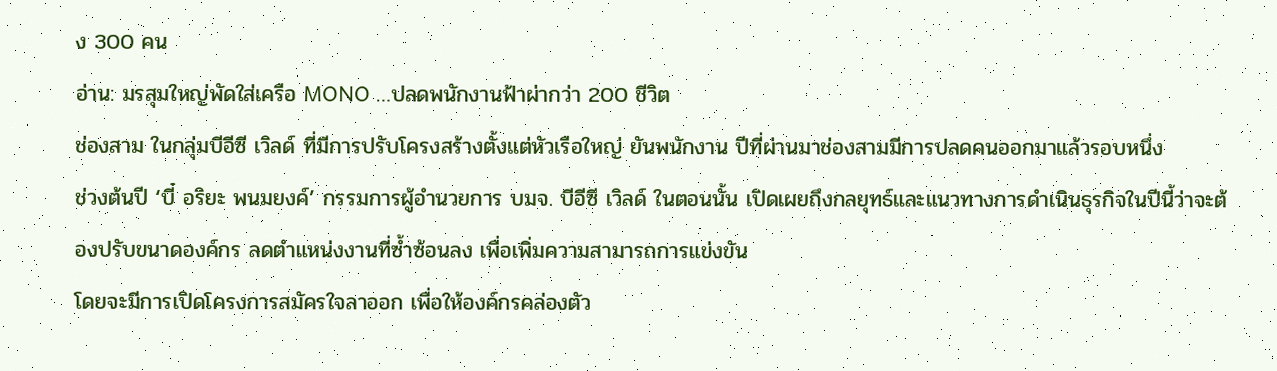ง 300 คน
อ่าน: มรสุมใหญ่พัดใส่เครือ MONO …ปลดพนักงานฟ้าผ่ากว่า 200 ชีวิต
ช่องสาม ในกลุ่มบีอีซี เวิลด์ ที่มีการปรับโครงสร้างตั้งแต่หัวเรือใหญ่ ยันพนักงาน ปีที่ผ่านมาช่องสามมีการปลดคนออกมาแล้วรอบหนึ่ง
ช่วงต้นปี ‘บี๋ อริยะ พนมยงค์’ กรรมการผู้อำนวยการ บมจ. บีอีซี เวิลด์ ในตอนนั้น เปิดเผยถึงกลยุทธ์และแนวทางการดำเนินธุรกิจในปีนี้ว่าจะต้องปรับขนาดองค์กร ลดตำแหน่งงานที่ซ้ำซ้อนลง เพื่อเพิ่มความสามารถการแข่งขัน
โดยจะมีการเปิดโครงการสมัครใจลาออก เพื่อให้องค์กรคล่องตัว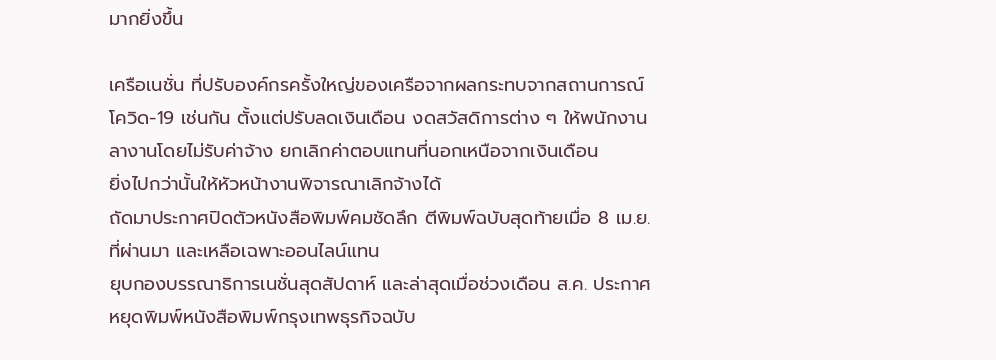มากยิ่งขึ้น

เครือเนชั่น ที่ปรับองค์กรครั้งใหญ่ของเครือจากผลกระทบจากสถานการณ์โควิด-19 เช่นกัน ตั้งแต่ปรับลดเงินเดือน งดสวัสดิการต่าง ๆ ให้พนักงานลางานโดยไม่รับค่าจ้าง ยกเลิกค่าตอบแทนที่นอกเหนือจากเงินเดือน
ยิ่งไปกว่านั้นให้หัวหน้างานพิจารณาเลิกจ้างได้
ถัดมาประกาศปิดตัวหนังสือพิมพ์คมชัดลึก ตีพิมพ์ฉบับสุดท้ายเมื่อ 8 เม.ย. ที่ผ่านมา และเหลือเฉพาะออนไลน์แทน
ยุบกองบรรณาธิการเนชั่นสุดสัปดาห์ และล่าสุดเมื่อช่วงเดือน ส.ค. ประกาศหยุดพิมพ์หนังสือพิมพ์กรุงเทพธุรกิจฉบับ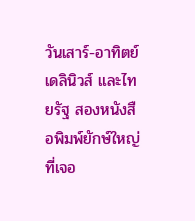วันเสาร์-อาทิตย์
เดลินิวส์ และไทยรัฐ สองหนังสือพิมพ์ยักษ์ใหญ่ ที่เจอ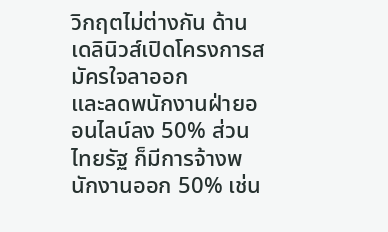วิกฤตไม่ต่างกัน ด้านเดลินิวส์เปิดโครงการสมัครใจลาออก
และลดพนักงานฝ่ายออนไลน์ลง 50% ส่วนไทยรัฐ ก็มีการจ้างพนักงานออก 50% เช่น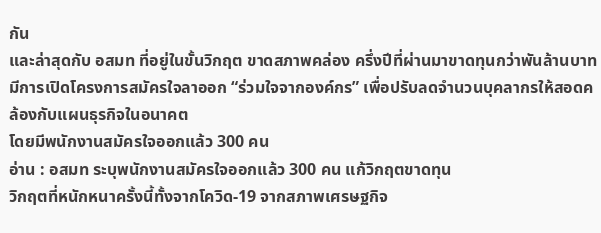กัน
และล่าสุดกับ อสมท ที่อยู่ในขั้นวิกฤต ขาดสภาพคล่อง ครึ่งปีที่ผ่านมาขาดทุนกว่าพันล้านบาท มีการเปิดโครงการสมัครใจลาออก “ร่วมใจจากองค์กร” เพื่อปรับลดจำนวนบุคลากรให้สอดคล้องกับแผนธุรกิจในอนาคต
โดยมีพนักงานสมัครใจออกแล้ว 300 คน
อ่าน : อสมท ระบุพนักงานสมัครใจออกแล้ว 300 คน แก้วิกฤตขาดทุน
วิกฤตที่หนักหนาครั้งนี้ทั้งจากโควิด-19 จากสภาพเศรษฐกิจ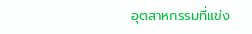อุตสาหกรรมที่แข่ง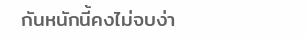กันหนักนี้คงไม่จบง่า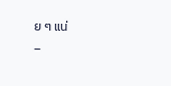ย ๆ แน่
–